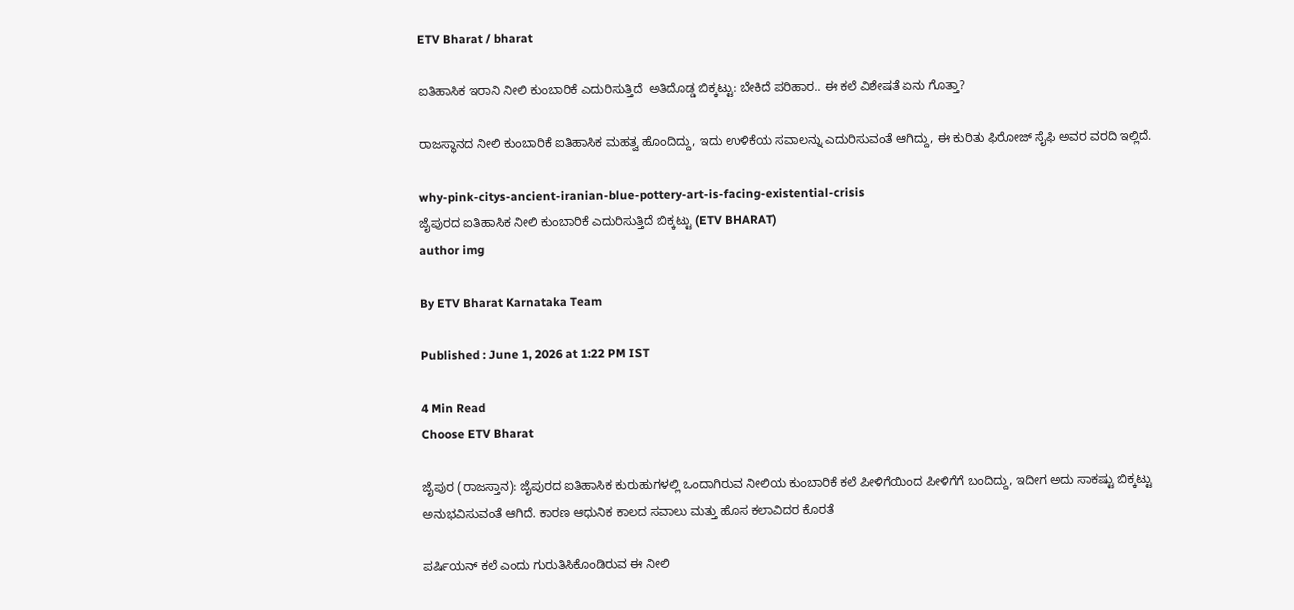ETV Bharat / bharat

ಐತಿಹಾಸಿಕ ಇರಾನಿ ನೀಲಿ ಕುಂಬಾರಿಕೆ ಎದುರಿಸುತ್ತಿದೆ  ಅತಿದೊಡ್ಡ ಬಿಕ್ಕಟ್ಟು: ಬೇಕಿದೆ ಪರಿಹಾರ.. ಈ ಕಲೆ ವಿಶೇಷತೆ ಏನು ಗೊತ್ತಾ?

ರಾಜಸ್ಥಾನದ ನೀಲಿ ಕುಂಬಾರಿಕೆ ಐತಿಹಾಸಿಕ ಮಹತ್ವ ಹೊಂದಿದ್ದು, ಇದು ಉಳಿಕೆಯ ಸವಾಲನ್ನು ಎದುರಿಸುವಂತೆ ಆಗಿದ್ದು, ಈ ಕುರಿತು ಫಿರೋಜ್ ಸೈಫಿ ಅವರ ವರದಿ ಇಲ್ಲಿದೆ.

why-pink-citys-ancient-iranian-blue-pottery-art-is-facing-existential-crisis
ಜೈಪುರದ ಐತಿಹಾಸಿಕ ನೀಲಿ ಕುಂಬಾರಿಕೆ ಎದುರಿಸುತ್ತಿದೆ ಬಿಕ್ಕಟ್ಟು (ETV BHARAT)
author img

By ETV Bharat Karnataka Team

Published : June 1, 2026 at 1:22 PM IST

4 Min Read
Choose ETV Bharat

ಜೈಪುರ (ರಾಜಸ್ತಾನ): ಜೈಪುರದ ಐತಿಹಾಸಿಕ ಕುರುಹುಗಳಲ್ಲಿ ಒಂದಾಗಿರುವ ನೀಲಿಯ ಕುಂಬಾರಿಕೆ ಕಲೆ ಪೀಳಿಗೆಯಿಂದ ಪೀಳಿಗೆಗೆ ಬಂದಿದ್ದು, ಇದೀಗ ಅದು ಸಾಕಷ್ಟು ಬಿಕ್ಕಟ್ಟು ಅನುಭವಿಸುವಂತೆ ಆಗಿದೆ. ಕಾರಣ ಆಧುನಿಕ ಕಾಲದ ಸವಾಲು ಮತ್ತು ಹೊಸ ಕಲಾವಿದರ ಕೊರತೆ

ಪರ್ಷಿಯನ್ ಕಲೆ ಎಂದು ಗುರುತಿಸಿಕೊಂಡಿರುವ ಈ ನೀಲಿ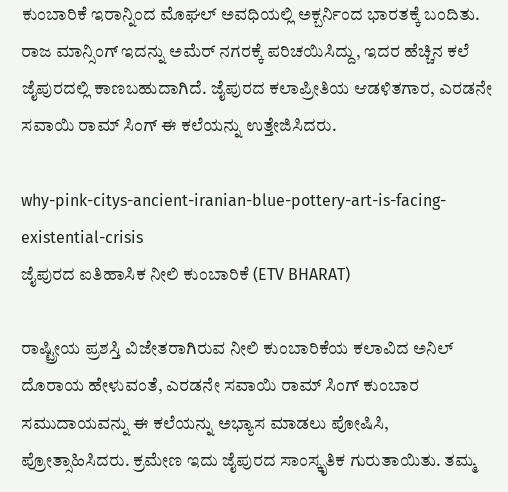ಕುಂಬಾರಿಕೆ ಇರಾನ್ನಿಂದ ಮೊಘಲ್ ಅವಧಿಯಲ್ಲಿ ಅಕ್ಬರ್ನಿಂದ ಭಾರತಕ್ಕೆ ಬಂದಿತು. ರಾಜ ಮಾನ್ಸಿಂಗ್ ಇದನ್ನು ಅಮೆರ್ ನಗರಕ್ಕೆ ಪರಿಚಯಿಸಿದ್ದು, ಇದರ ಹೆಚ್ಚಿನ ಕಲೆ ಜೈಪುರದಲ್ಲಿ ಕಾಣಬಹುದಾಗಿದೆ. ಜೈಪುರದ ಕಲಾಪ್ರೀತಿಯ ಆಡಳಿತಗಾರ, ಎರಡನೇ ಸವಾಯಿ ರಾಮ್ ಸಿಂಗ್ ಈ ಕಲೆಯನ್ನು ಉತ್ತೇಜಿಸಿದರು.

why-pink-citys-ancient-iranian-blue-pottery-art-is-facing-existential-crisis
ಜೈಪುರದ ಐತಿಹಾಸಿಕ ನೀಲಿ ಕುಂಬಾರಿಕೆ (ETV BHARAT)

ರಾಷ್ಟ್ರೀಯ ಪ್ರಶಸ್ತಿ ವಿಜೇತರಾಗಿರುವ ನೀಲಿ ಕುಂಬಾರಿಕೆಯ ಕಲಾವಿದ ಅನಿಲ್ ದೊರಾಯ ಹೇಳುವಂತೆ, ಎರಡನೇ ಸವಾಯಿ ರಾಮ್ ಸಿಂಗ್ ಕುಂಬಾರ ಸಮುದಾಯವನ್ನು ಈ ಕಲೆಯನ್ನು ಅಭ್ಯಾಸ ಮಾಡಲು ಪೋಷಿಸಿ, ಪ್ರೋತ್ಸಾಹಿಸಿದರು. ಕ್ರಮೇಣ ಇದು ಜೈಪುರದ ಸಾಂಸ್ಕೃತಿಕ ಗುರುತಾಯಿತು. ತಮ್ಮ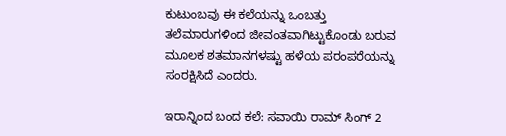ಕುಟುಂಬವು ಈ ಕಲೆಯನ್ನು ಒಂಬತ್ತು ತಲೆಮಾರುಗಳಿಂದ ಜೀವಂತವಾಗಿಟ್ಟುಕೊಂಡು ಬರುವ ಮೂಲಕ ಶತಮಾನಗಳಷ್ಟು ಹಳೆಯ ಪರಂಪರೆಯನ್ನು ಸಂರಕ್ಷಿಸಿದೆ ಎಂದರು.

ಇರಾನ್ನಿಂದ ಬಂದ ಕಲೆ: ಸವಾಯಿ ರಾಮ್ ಸಿಂಗ್ 2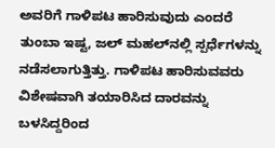ಅವರಿಗೆ ಗಾಳಿಪಟ ಹಾರಿಸುವುದು ಎಂದರೆ ತುಂಬಾ ಇಷ್ಟ, ಜಲ್ ಮಹಲ್‌ನಲ್ಲಿ ಸ್ಪರ್ಧೆಗಳನ್ನು ನಡೆಸಲಾಗುತ್ತಿತ್ತು. ಗಾಳಿಪಟ ಹಾರಿಸುವವರು ವಿಶೇಷವಾಗಿ ತಯಾರಿಸಿದ ದಾರವನ್ನು ಬಳಸಿದ್ದರಿಂದ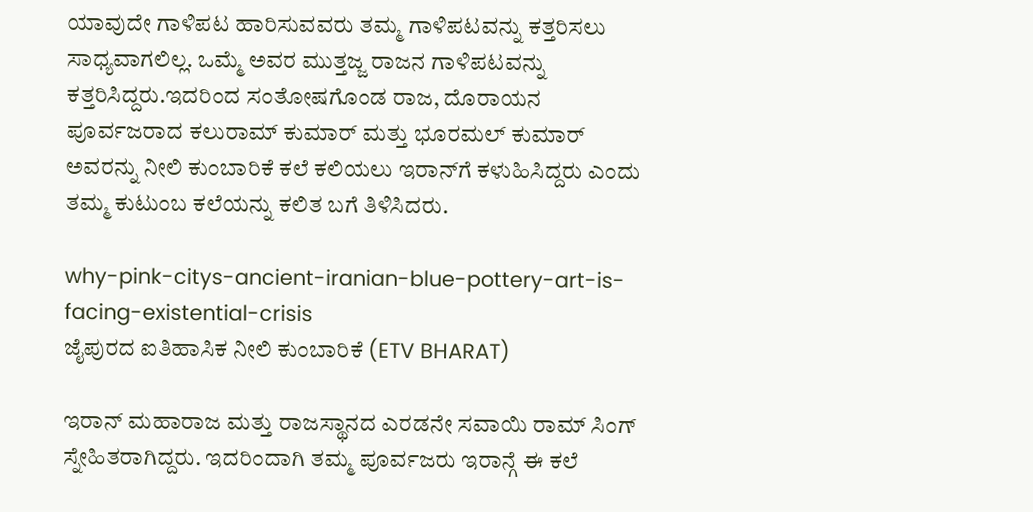ಯಾವುದೇ ಗಾಳಿಪಟ ಹಾರಿಸುವವರು ತಮ್ಮ ಗಾಳಿಪಟವನ್ನು ಕತ್ತರಿಸಲು ಸಾಧ್ಯವಾಗಲಿಲ್ಲ. ಒಮ್ಮೆ ಅವರ ಮುತ್ತಜ್ಜ ರಾಜನ ಗಾಳಿಪಟವನ್ನು ಕತ್ತರಿಸಿದ್ದರು.ಇದರಿಂದ ಸಂತೋಷಗೊಂಡ ರಾಜ, ದೊರಾಯನ ಪೂರ್ವಜರಾದ ಕಲುರಾಮ್ ಕುಮಾರ್ ಮತ್ತು ಭೂರಮಲ್ ಕುಮಾರ್ ಅವರನ್ನು ನೀಲಿ ಕುಂಬಾರಿಕೆ ಕಲೆ ಕಲಿಯಲು ಇರಾನ್‌ಗೆ ಕಳುಹಿಸಿದ್ದರು ಎಂದು ತಮ್ಮ ಕುಟುಂಬ ಕಲೆಯನ್ನು ಕಲಿತ ಬಗೆ ತಿಳಿಸಿದರು.

why-pink-citys-ancient-iranian-blue-pottery-art-is-facing-existential-crisis
ಜೈಪುರದ ಐತಿಹಾಸಿಕ ನೀಲಿ ಕುಂಬಾರಿಕೆ (ETV BHARAT)

ಇರಾನ್ ಮಹಾರಾಜ ಮತ್ತು ರಾಜಸ್ಥಾನದ ಎರಡನೇ ಸವಾಯಿ ರಾಮ್ ಸಿಂಗ್ ಸ್ನೇಹಿತರಾಗಿದ್ದರು. ಇದರಿಂದಾಗಿ ತಮ್ಮ ಪೂರ್ವಜರು ಇರಾನ್ಗೆ ಈ ಕಲೆ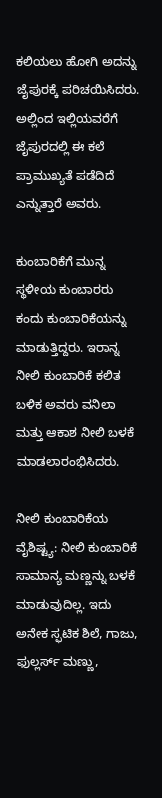ಕಲಿಯಲು ಹೋಗಿ ಅದನ್ನು ಜೈಪುರಕ್ಕೆ ಪರಿಚಯಿಸಿದರು. ಅಲ್ಲಿಂದ ಇಲ್ಲಿಯವರೆಗೆ ಜೈಪುರದಲ್ಲಿ ಈ ಕಲೆ ಪ್ರಾಮುಖ್ಯತೆ ಪಡೆದಿದೆ ಎನ್ನುತ್ತಾರೆ ಅವರು.

ಕುಂಬಾರಿಕೆಗೆ ಮುನ್ನ ಸ್ಥಳೀಯ ಕುಂಬಾರರು ಕಂದು ಕುಂಬಾರಿಕೆಯನ್ನು ಮಾಡುತ್ತಿದ್ದರು. ಇರಾನ್ನ ನೀಲಿ ಕುಂಬಾರಿಕೆ ಕಲಿತ ಬಳಿಕ ಅವರು ವನಿಲಾ ಮತ್ತು ಆಕಾಶ ನೀಲಿ ಬಳಕೆ ಮಾಡಲಾರಂಭಿಸಿದರು.

ನೀಲಿ ಕುಂಬಾರಿಕೆಯ ವೈಶಿಷ್ಟ್ಯ: ನೀಲಿ ಕುಂಬಾರಿಕೆ ಸಾಮಾನ್ಯ ಮಣ್ಣನ್ನು ಬಳಕೆ ಮಾಡುವುದಿಲ್ಲ. ಇದು ಅನೇಕ ಸ್ಫಟಿಕ ಶಿಲೆ, ಗಾಜು, ಫುಲ್ಲರ್ಸ್ ಮಣ್ಣು,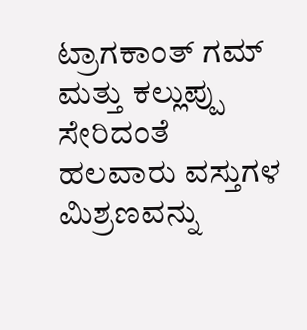ಟ್ರಾಗಕಾಂತ್ ಗಮ್ ಮತ್ತು ಕಲ್ಲುಪ್ಪು ಸೇರಿದಂತೆ ಹಲವಾರು ವಸ್ತುಗಳ ಮಿಶ್ರಣವನ್ನು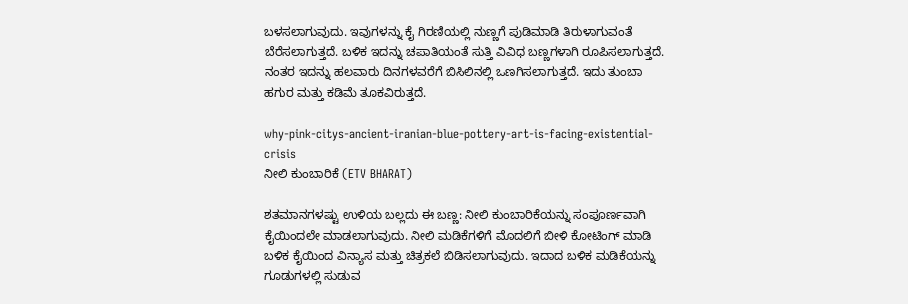ಬಳಸಲಾಗುವುದು. ಇವುಗಳನ್ನು ಕೈ ಗಿರಣಿಯಲ್ಲಿ ನುಣ್ಣಗೆ ಪುಡಿಮಾಡಿ ತಿರುಳಾಗುವಂತೆ ಬೆರೆಸಲಾಗುತ್ತದೆ. ಬಳಿಕ ಇದನ್ನು ಚಪಾತಿಯಂತೆ ಸುತ್ತಿ ವಿವಿಧ ಬಣ್ಣಗಳಾಗಿ ರೂಪಿಸಲಾಗುತ್ತದೆ. ನಂತರ ಇದನ್ನು ಹಲವಾರು ದಿನಗಳವರೆಗೆ ಬಿಸಿಲಿನಲ್ಲಿ ಒಣಗಿಸಲಾಗುತ್ತದೆ. ಇದು ತುಂಬಾ ಹಗುರ ಮತ್ತು ಕಡಿಮೆ ತೂಕವಿರುತ್ತದೆ.

why-pink-citys-ancient-iranian-blue-pottery-art-is-facing-existential-crisis
ನೀಲಿ ಕುಂಬಾರಿಕೆ (ETV BHARAT)

ಶತಮಾನಗಳಷ್ಟು ಉಳಿಯ ಬಲ್ಲದು ಈ ಬಣ್ಣ: ನೀಲಿ ಕುಂಬಾರಿಕೆಯನ್ನು ಸಂಪೂರ್ಣವಾಗಿ ಕೈಯಿಂದಲೇ ಮಾಡಲಾಗುವುದು. ನೀಲಿ ಮಡಿಕೆಗಳಿಗೆ ಮೊದಲಿಗೆ ಬೀಳಿ ಕೋಟಿಂಗ್ ಮಾಡಿ ಬಳಿಕ ಕೈಯಿಂದ ವಿನ್ಯಾಸ ಮತ್ತು ಚಿತ್ರಕಲೆ ಬಿಡಿಸಲಾಗುವುದು. ಇದಾದ ಬಳಿಕ ಮಡಿಕೆಯನ್ನು ಗೂಡುಗಳಲ್ಲಿ ಸುಡುವ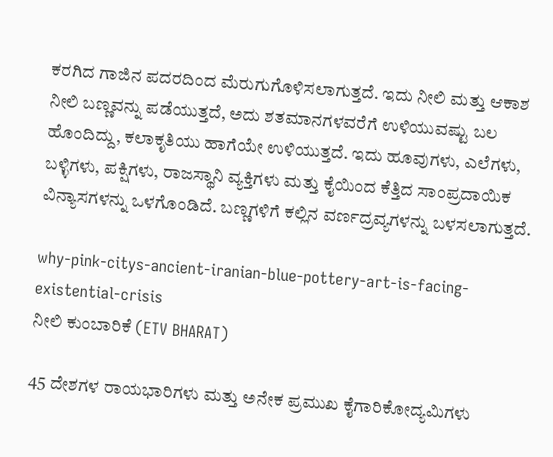ಕರಗಿದ ಗಾಜಿನ ಪದರದಿಂದ ಮೆರುಗುಗೊಳಿಸಲಾಗುತ್ತದೆ. ಇದು ನೀಲಿ ಮತ್ತು ಆಕಾಶ ನೀಲಿ ಬಣ್ಣವನ್ನು ಪಡೆಯುತ್ತದೆ, ಅದು ಶತಮಾನಗಳವರೆಗೆ ಉಳಿಯುವಷ್ಟು ಬಲ ಹೊಂದಿದ್ದು, ಕಲಾಕೃತಿಯು ಹಾಗೆಯೇ ಉಳಿಯುತ್ತದೆ. ಇದು ಹೂವುಗಳು, ಎಲೆಗಳು, ಬಳ್ಳಿಗಳು, ಪಕ್ಷಿಗಳು, ರಾಜಸ್ಥಾನಿ ವ್ಯಕ್ತಿಗಳು ಮತ್ತು ಕೈಯಿಂದ ಕೆತ್ತಿದ ಸಾಂಪ್ರದಾಯಿಕ ವಿನ್ಯಾಸಗಳನ್ನು ಒಳಗೊಂಡಿದೆ. ಬಣ್ಣಗಳಿಗೆ ಕಲ್ಲಿನ ವರ್ಣದ್ರವ್ಯಗಳನ್ನು ಬಳಸಲಾಗುತ್ತದೆ.

why-pink-citys-ancient-iranian-blue-pottery-art-is-facing-existential-crisis
ನೀಲಿ ಕುಂಬಾರಿಕೆ (ETV BHARAT)

45 ದೇಶಗಳ ರಾಯಭಾರಿಗಳು ಮತ್ತು ಅನೇಕ ಪ್ರಮುಖ ಕೈಗಾರಿಕೋದ್ಯಮಿಗಳು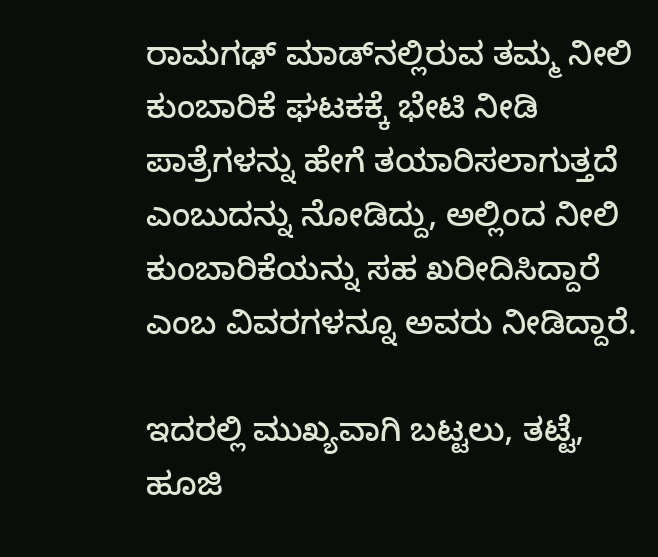ರಾಮಗಢ್ ಮಾಡ್‌ನಲ್ಲಿರುವ ತಮ್ಮ ನೀಲಿ ಕುಂಬಾರಿಕೆ ಘಟಕಕ್ಕೆ ಭೇಟಿ ನೀಡಿ ಪಾತ್ರೆಗಳನ್ನು ಹೇಗೆ ತಯಾರಿಸಲಾಗುತ್ತದೆ ಎಂಬುದನ್ನು ನೋಡಿದ್ದು, ಅಲ್ಲಿಂದ ನೀಲಿ ಕುಂಬಾರಿಕೆಯನ್ನು ಸಹ ಖರೀದಿಸಿದ್ದಾರೆ ಎಂಬ ವಿವರಗಳನ್ನೂ ಅವರು ನೀಡಿದ್ದಾರೆ.

ಇದರಲ್ಲಿ ಮುಖ್ಯವಾಗಿ ಬಟ್ಟಲು, ತಟ್ಟೆ, ಹೂಜಿ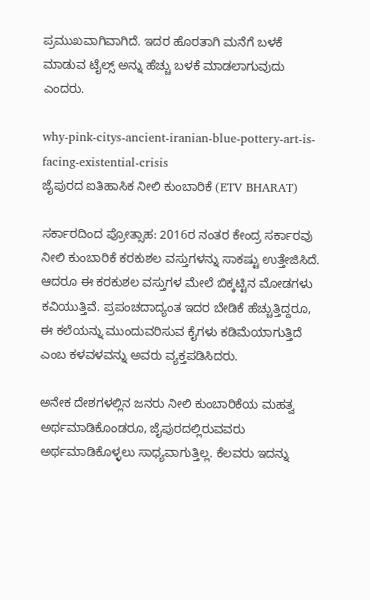ಪ್ರಮುಖವಾಗಿವಾಗಿದೆ. ಇದರ ಹೊರತಾಗಿ ಮನೆಗೆ ಬಳಕೆ ಮಾಡುವ ಟೈಲ್ಸ್ ಅನ್ನು ಹೆಚ್ಚು ಬಳಕೆ ಮಾಡಲಾಗುವುದು ಎಂದರು.

why-pink-citys-ancient-iranian-blue-pottery-art-is-facing-existential-crisis
ಜೈಪುರದ ಐತಿಹಾಸಿಕ ನೀಲಿ ಕುಂಬಾರಿಕೆ (ETV BHARAT)

ಸರ್ಕಾರದಿಂದ ಪ್ರೋತ್ಸಾಹ: 2016ರ ನಂತರ ಕೇಂದ್ರ ಸರ್ಕಾರವು ನೀಲಿ ಕುಂಬಾರಿಕೆ ಕರಕುಶಲ ವಸ್ತುಗಳನ್ನು ಸಾಕಷ್ಟು ಉತ್ತೇಜಿಸಿದೆ. ಆದರೂ ಈ ಕರಕುಶಲ ವಸ್ತುಗಳ ಮೇಲೆ ಬಿಕ್ಕಟ್ಟಿನ ಮೋಡಗಳು ಕವಿಯುತ್ತಿವೆ. ಪ್ರಪಂಚದಾದ್ಯಂತ ಇದರ ಬೇಡಿಕೆ ಹೆಚ್ಚುತ್ತಿದ್ದರೂ, ಈ ಕಲೆಯನ್ನು ಮುಂದುವರಿಸುವ ಕೈಗಳು ಕಡಿಮೆಯಾಗುತ್ತಿದೆ ಎಂಬ ಕಳವಳವನ್ನು ಅವರು ವ್ಯಕ್ತಪಡಿಸಿದರು.

ಅನೇಕ ದೇಶಗಳಲ್ಲಿನ ಜನರು ನೀಲಿ ಕುಂಬಾರಿಕೆಯ ಮಹತ್ವ ಅರ್ಥಮಾಡಿಕೊಂಡರೂ, ಜೈಪುರದಲ್ಲಿರುವವರು ಅರ್ಥಮಾಡಿಕೊಳ್ಳಲು ಸಾಧ್ಯವಾಗುತ್ತಿಲ್ಲ. ಕೆಲವರು ಇದನ್ನು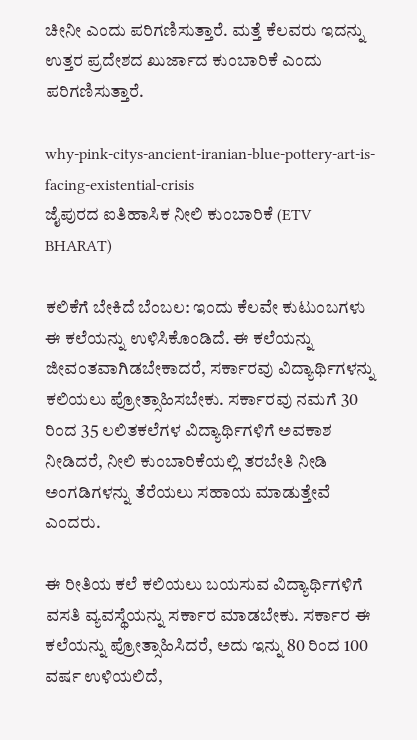ಚೀನೀ ಎಂದು ಪರಿಗಣಿಸುತ್ತಾರೆ. ಮತ್ತೆ ಕೆಲವರು ಇದನ್ನು ಉತ್ತರ ಪ್ರದೇಶದ ಖುರ್ಜಾದ ಕುಂಬಾರಿಕೆ ಎಂದು ಪರಿಗಣಿಸುತ್ತಾರೆ.

why-pink-citys-ancient-iranian-blue-pottery-art-is-facing-existential-crisis
ಜೈಪುರದ ಐತಿಹಾಸಿಕ ನೀಲಿ ಕುಂಬಾರಿಕೆ (ETV BHARAT)

ಕಲಿಕೆಗೆ ಬೇಕಿದೆ ಬೆಂಬಲ: ಇಂದು ಕೆಲವೇ ಕುಟುಂಬಗಳು ಈ ಕಲೆಯನ್ನು ಉಳಿಸಿಕೊಂಡಿದೆ. ಈ ಕಲೆಯನ್ನು ಜೀವಂತವಾಗಿಡಬೇಕಾದರೆ, ಸರ್ಕಾರವು ವಿದ್ಯಾರ್ಥಿಗಳನ್ನು ಕಲಿಯಲು ಪ್ರೋತ್ಸಾಹಿಸಬೇಕು. ಸರ್ಕಾರವು ನಮಗೆ 30 ರಿಂದ 35 ಲಲಿತಕಲೆಗಳ ವಿದ್ಯಾರ್ಥಿಗಳಿಗೆ ಅವಕಾಶ ನೀಡಿದರೆ, ನೀಲಿ ಕುಂಬಾರಿಕೆಯಲ್ಲಿ ತರಬೇತಿ ನೀಡಿ ಅಂಗಡಿಗಳನ್ನು ತೆರೆಯಲು ಸಹಾಯ ಮಾಡುತ್ತೇವೆ ಎಂದರು.

ಈ ರೀತಿಯ ಕಲೆ ಕಲಿಯಲು ಬಯಸುವ ವಿದ್ಯಾರ್ಥಿಗಳಿಗೆ ವಸತಿ ವ್ಯವಸ್ಥೆಯನ್ನು ಸರ್ಕಾರ ಮಾಡಬೇಕು. ಸರ್ಕಾರ ಈ ಕಲೆಯನ್ನು ಪ್ರೋತ್ಸಾಹಿಸಿದರೆ, ಅದು ಇನ್ನು 80 ರಿಂದ 100 ವರ್ಷ ಉಳಿಯಲಿದೆ,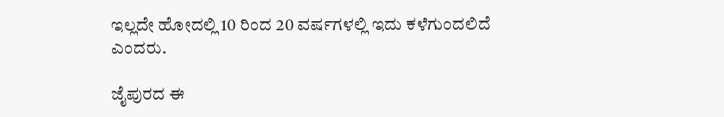ಇಲ್ಲದೇ ಹೋದಲ್ಲಿ 10 ರಿಂದ 20 ವರ್ಷಗಳಲ್ಲಿ ಇದು ಕಳೆಗುಂದಲಿದೆ ಎಂದರು.

ಜೈಪುರದ ಈ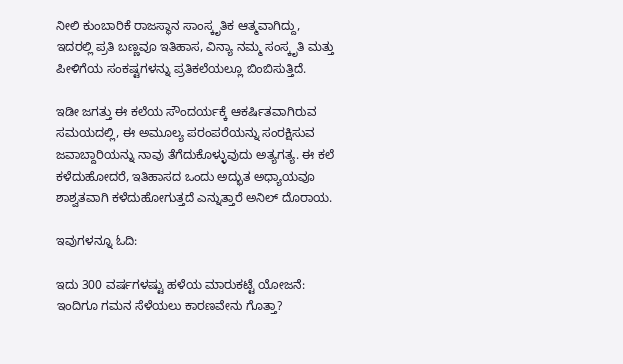ನೀಲಿ ಕುಂಬಾರಿಕೆ ರಾಜಸ್ಥಾನ ಸಾಂಸ್ಕೃತಿಕ ಆತ್ಮವಾಗಿದ್ದು, ಇದರಲ್ಲಿ ಪ್ರತಿ ಬಣ್ಣವೂ ಇತಿಹಾಸ, ವಿನ್ಯಾ ನಮ್ಮ ಸಂಸ್ಕೃತಿ ಮತ್ತು ಪೀಳಿಗೆಯ ಸಂಕಷ್ಟಗಳನ್ನು ಪ್ರತಿಕಲೆಯಲ್ಲೂ ಬಿಂಬಿಸುತ್ತಿದೆ.

ಇಡೀ ಜಗತ್ತು ಈ ಕಲೆಯ ಸೌಂದರ್ಯಕ್ಕೆ ಆಕರ್ಷಿತವಾಗಿರುವ ಸಮಯದಲ್ಲಿ, ಈ ಅಮೂಲ್ಯ ಪರಂಪರೆಯನ್ನು ಸಂರಕ್ಷಿಸುವ ಜವಾಬ್ದಾರಿಯನ್ನು ನಾವು ತೆಗೆದುಕೊಳ್ಳುವುದು ಅತ್ಯಗತ್ಯ. ಈ ಕಲೆ ಕಳೆದುಹೋದರೆ, ಇತಿಹಾಸದ ಒಂದು ಅದ್ಭುತ ಅಧ್ಯಾಯವೂ ಶಾಶ್ವತವಾಗಿ ಕಳೆದುಹೋಗುತ್ತದೆ ಎನ್ನುತ್ತಾರೆ ಅನಿಲ್ ದೊರಾಯ.

ಇವುಗಳನ್ನೂ ಓದಿ:

ಇದು 300 ವರ್ಷಗಳಷ್ಟು ಹಳೆಯ ಮಾರುಕಟ್ಟೆ ಯೋಜನೆ: ಇಂದಿಗೂ ಗಮನ ಸೆಳೆಯಲು ಕಾರಣವೇನು ಗೊತ್ತಾ?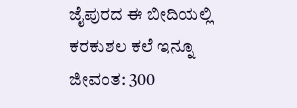ಜೈಪುರದ ಈ ಬೀದಿಯಲ್ಲಿ ಕರಕುಶಲ ಕಲೆ ಇನ್ನೂ ಜೀವಂತ: 300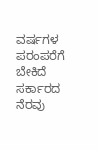ವರ್ಷಗಳ ಪರಂಪರೆಗೆ ಬೇಕಿದೆ ಸರ್ಕಾರದ ನೆರವು